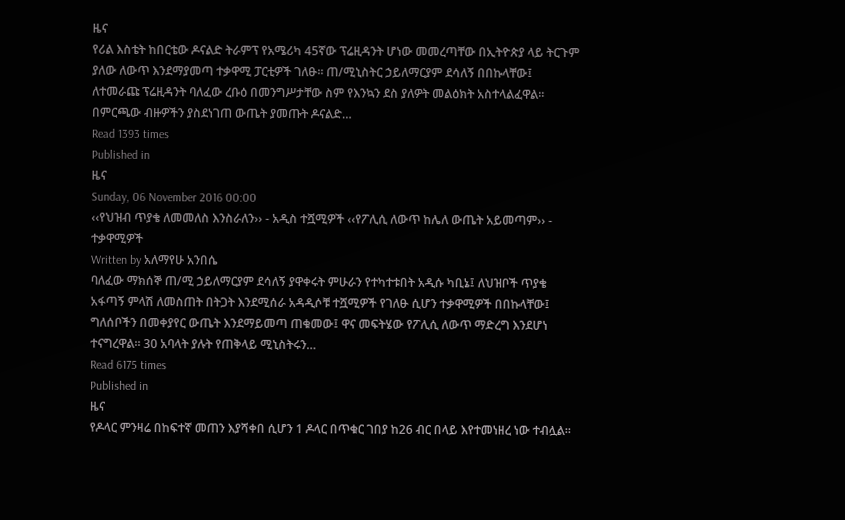ዜና
የሪል እስቴት ከበርቴው ዶናልድ ትራምፕ የአሜሪካ 45ኛው ፕሬዚዳንት ሆነው መመረጣቸው በኢትዮጵያ ላይ ትርጉም ያለው ለውጥ እንደማያመጣ ተቃዋሚ ፓርቲዎች ገለፁ፡፡ ጠ/ሚኒስትር ኃይለማርያም ደሳለኝ በበኩላቸው፤ ለተመራጩ ፕሬዚዳንት ባለፈው ረቡዕ በመንግሥታቸው ስም የእንኳን ደስ ያለዎት መልዕክት አስተላልፈዋል፡፡ በምርጫው ብዙዎችን ያስደነገጠ ውጤት ያመጡት ዶናልድ…
Read 1393 times
Published in
ዜና
Sunday, 06 November 2016 00:00
‹‹የህዝብ ጥያቄ ለመመለስ እንስራለን›› - አዲስ ተሿሚዎች ‹‹የፖሊሲ ለውጥ ከሌለ ውጤት አይመጣም›› - ተቃዋሚዎች
Written by አለማየሁ አንበሴ
ባለፈው ማክሰኞ ጠ/ሚ ኃይለማርያም ደሳለኝ ያዋቀሩት ምሁራን የተካተቱበት አዲሱ ካቢኔ፤ ለህዝቦች ጥያቄ አፋጣኝ ምላሽ ለመስጠት በትጋት እንደሚሰራ አዳዲሶቹ ተሿሚዎች የገለፁ ሲሆን ተቃዋሚዎች በበኩላቸው፤ ግለሰቦችን በመቀያየር ውጤት እንደማይመጣ ጠቁመው፤ ዋና መፍትሄው የፖሊሲ ለውጥ ማድረግ እንደሆነ ተናግረዋል፡፡ 30 አባላት ያሉት የጠቅላይ ሚኒስትሩን…
Read 6175 times
Published in
ዜና
የዶላር ምንዛሬ በከፍተኛ መጠን እያሻቀበ ሲሆን 1 ዶላር በጥቁር ገበያ ከ26 ብር በላይ እየተመነዘረ ነው ተብሏል፡፡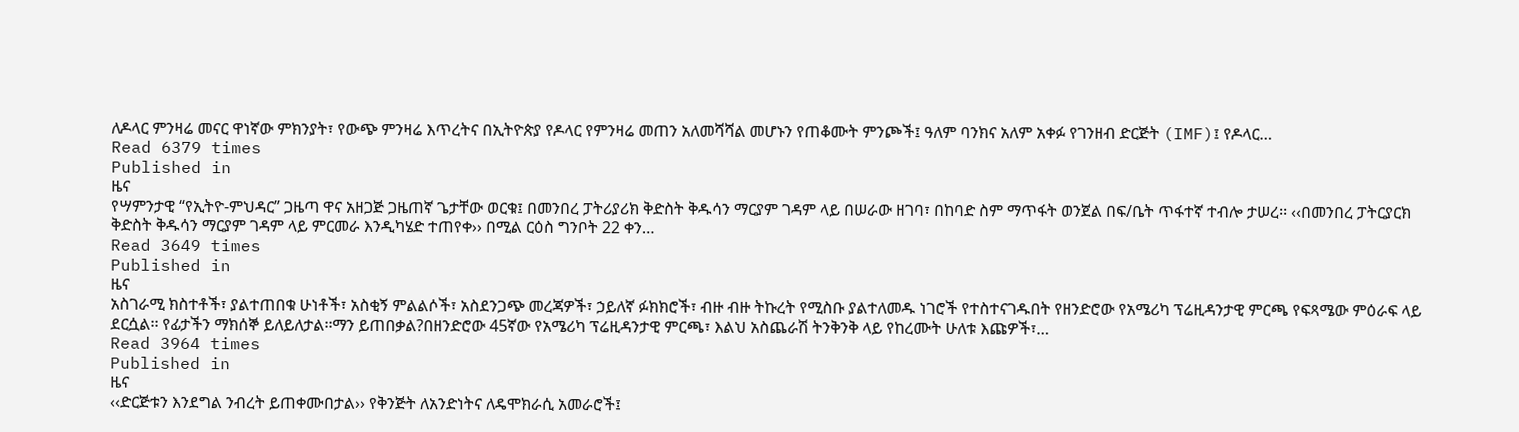ለዶላር ምንዛሬ መናር ዋነኛው ምክንያት፣ የውጭ ምንዛሬ እጥረትና በኢትዮጵያ የዶላር የምንዛሬ መጠን አለመሻሻል መሆኑን የጠቆሙት ምንጮች፤ ዓለም ባንክና አለም አቀፉ የገንዘብ ድርጅት (IMF)፤ የዶላር…
Read 6379 times
Published in
ዜና
የሣምንታዊ “የኢትዮ-ምህዳር” ጋዜጣ ዋና አዘጋጅ ጋዜጠኛ ጌታቸው ወርቁ፤ በመንበረ ፓትሪያሪክ ቅድስት ቅዱሳን ማርያም ገዳም ላይ በሠራው ዘገባ፣ በከባድ ስም ማጥፋት ወንጀል በፍ/ቤት ጥፋተኛ ተብሎ ታሠረ፡፡ ‹‹በመንበረ ፓትርያርክ ቅድስት ቅዱሳን ማርያም ገዳም ላይ ምርመራ እንዲካሄድ ተጠየቀ›› በሚል ርዕስ ግንቦት 22 ቀን…
Read 3649 times
Published in
ዜና
አስገራሚ ክስተቶች፣ ያልተጠበቁ ሁነቶች፣ አስቂኝ ምልልሶች፣ አስደንጋጭ መረጃዎች፣ ኃይለኛ ፉክክሮች፣ ብዙ ብዙ ትኩረት የሚስቡ ያልተለመዱ ነገሮች የተስተናገዱበት የዘንድሮው የአሜሪካ ፕሬዚዳንታዊ ምርጫ የፍጻሜው ምዕራፍ ላይ ደርሷል፡፡ የፊታችን ማክሰኞ ይለይለታል፡፡ማን ይጠበቃል?በዘንድሮው 45ኛው የአሜሪካ ፕሬዚዳንታዊ ምርጫ፣ እልህ አስጨራሽ ትንቅንቅ ላይ የከረሙት ሁለቱ እጩዎች፣…
Read 3964 times
Published in
ዜና
‹‹ድርጅቱን እንደግል ንብረት ይጠቀሙበታል›› የቅንጅት ለአንድነትና ለዴሞክራሲ አመራሮች፤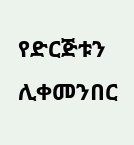የድርጅቱን ሊቀመንበር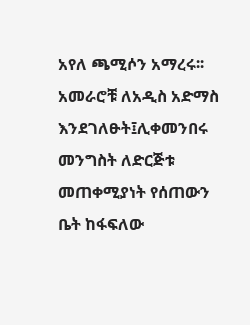አየለ ጫሚሶን አማረሩ፡፡ አመራሮቹ ለአዲስ አድማስ እንደገለፁት፤ሊቀመንበሩ መንግስት ለድርጅቱ መጠቀሚያነት የሰጠውን ቤት ከፋፍለው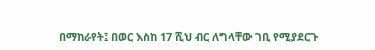በማከራየት፤ በወር እስከ 17 ሺህ ብር ለግላቸው ገቢ የሚያደርጉ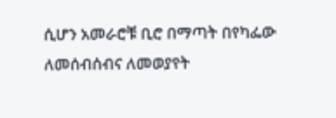ሲሆን አመራሮቹ ቢሮ በማጣት በየካፌው ለመሰብሰብና ለመወያየት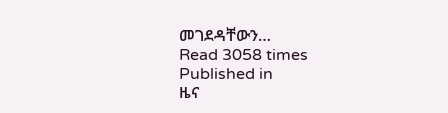መገደዳቸውን…
Read 3058 times
Published in
ዜና